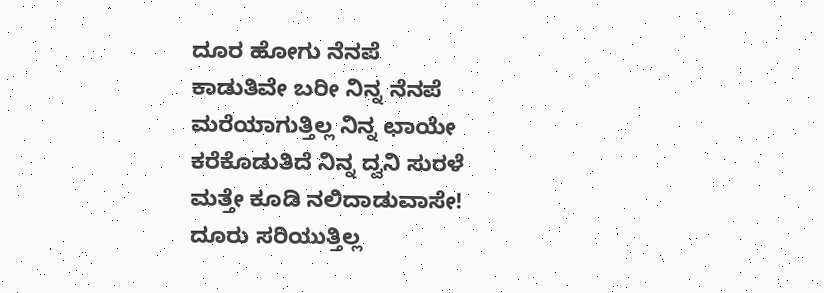ದೂರ ಹೋಗು ನೆನಪೆ
ಕಾಡುತಿವೇ ಬರೀ ನಿನ್ನ ನೆನಪೆ
ಮರೆಯಾಗುತ್ತಿಲ್ಲ ನಿನ್ನ ಛಾಯೇ
ಕರೆಕೊಡುತಿದೆ ನಿನ್ನ ದ್ವನಿ ಸುರಳೆ
ಮತ್ತೇ ಕೂಡಿ ನಲಿದಾಡುವಾಸೇ!
ದೂರು ಸರಿಯುತ್ತಿಲ್ಲ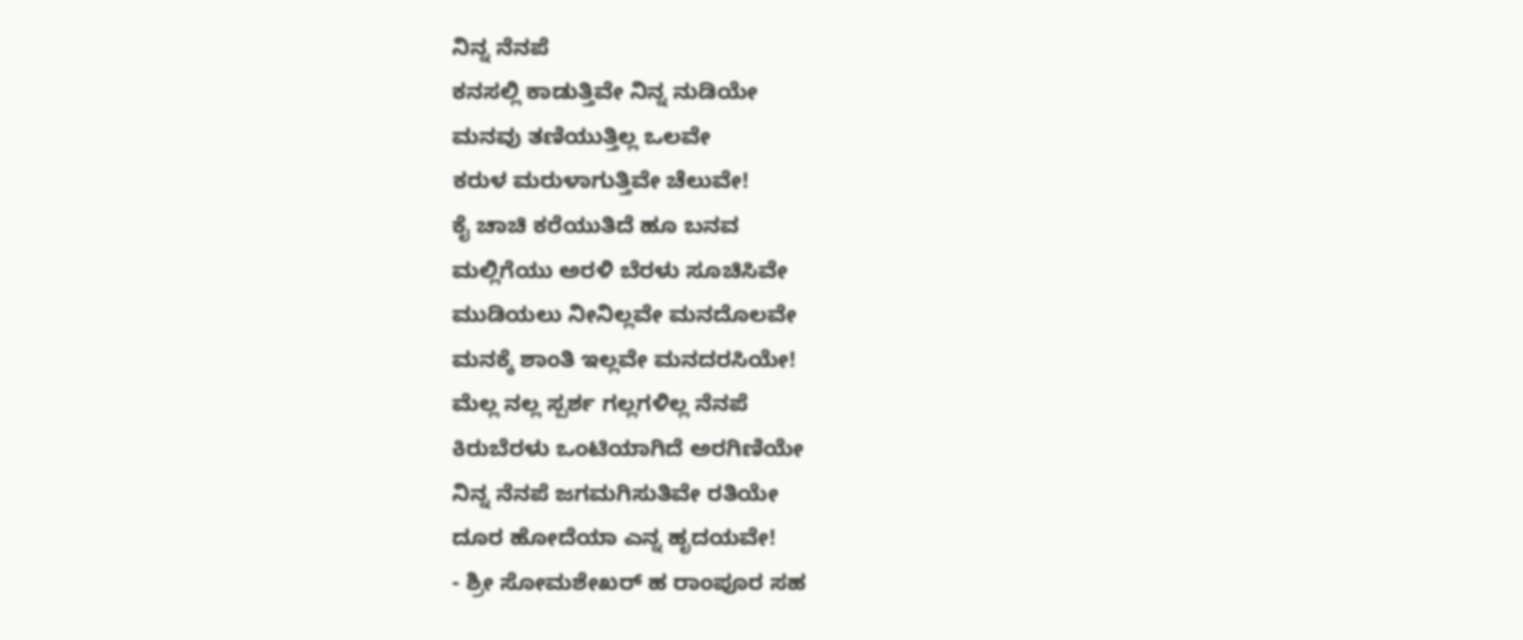ನಿನ್ನ ನೆನಪೆ
ಕನಸಲ್ಲಿ ಕಾಡುತ್ತಿವೇ ನಿನ್ನ ನುಡಿಯೇ
ಮನವು ತಣಿಯುತ್ತಿಲ್ಲ ಒಲವೇ
ಕರುಳ ಮರುಳಾಗುತ್ತಿವೇ ಚೆಲುವೇ!
ಕೈ ಚಾಚಿ ಕರೆಯುತಿದೆ ಹೂ ಬನವ
ಮಲ್ಲಿಗೆಯು ಅರಳಿ ಬೆರಳು ಸೂಚಿಸಿವೇ
ಮುಡಿಯಲು ನೀನಿಲ್ಲವೇ ಮನದೊಲವೇ
ಮನಕ್ಕೆ ಶಾಂತಿ ಇಲ್ಲವೇ ಮನದರಸಿಯೇ!
ಮೆಲ್ಲ ನಲ್ಲ ಸ್ಪರ್ಶ ಗಲ್ಲಗಳಿಲ್ಲ ನೆನಪೆ
ಕಿರುಬೆರಳು ಒಂಟಿಯಾಗಿದೆ ಅರಗಿಣಿಯೇ
ನಿನ್ನ ನೆನಪೆ ಜಗಮಗಿಸುತಿವೇ ರತಿಯೇ
ದೂರ ಹೋದೆಯಾ ಎನ್ನ ಹೃದಯವೇ!
- ಶ್ರೀ ಸೋಮಶೇಖರ್ ಹ ರಾಂಪೂರ ಸಹ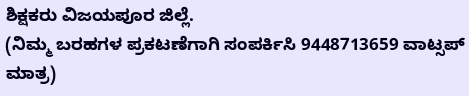ಶಿಕ್ಷಕರು ವಿಜಯಪೂರ ಜಿಲ್ಲೆ.
(ನಿಮ್ಮ ಬರಹಗಳ ಪ್ರಕಟಣೆಗಾಗಿ ಸಂಪರ್ಕಿಸಿ 9448713659 ವಾಟ್ಸಪ್ ಮಾತ್ರ)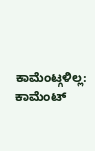ಕಾಮೆಂಟ್ಗಳಿಲ್ಲ:
ಕಾಮೆಂಟ್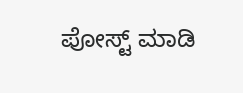ಪೋಸ್ಟ್ ಮಾಡಿ